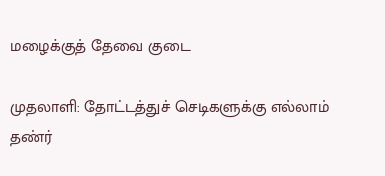மழைக்குத் தேவை குடை

முதலாளி: தோட்டத்துச் செடிகளுக்கு எல்லாம் தண்ர்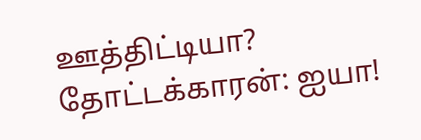ஊத்திட்டியா?
தோட்டக்காரன்: ஐயா!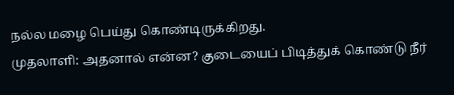நல்ல மழை பெய்து கொண்டிருக்கிறது.
முதலாளி: அதனால் என்ன? குடையைப் பிடித்துக் கொண்டு நீர்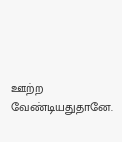ஊற்ற வேண்டியதுதானே.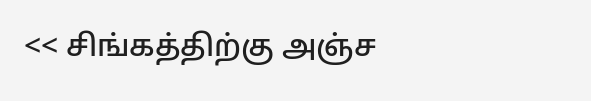<< சிங்கத்திற்கு அஞ்ச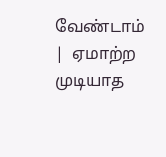வேண்டாம்  |  ஏமாற்ற முடியாத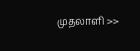முதலாளி >>